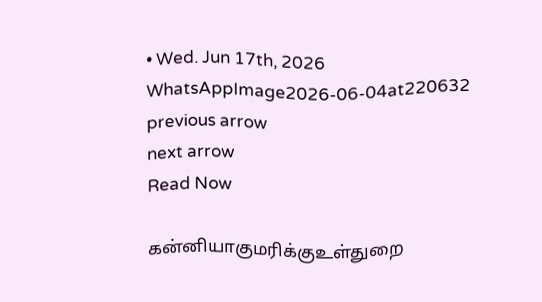• Wed. Jun 17th, 2026
WhatsAppImage2026-06-04at220632
previous arrow
next arrow
Read Now

கன்னியாகுமரிக்குஉள்துறை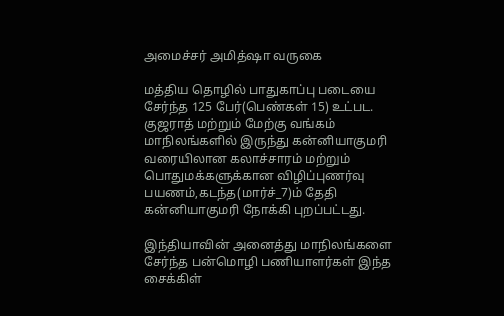அமைச்சர் அமித்ஷா வருகை

மத்திய தொழில் பாதுகாப்பு படையை சேர்ந்த 125 பேர்(பெண்கள் 15) உட்பட. குஜராத் மற்றும் மேற்கு வங்கம் மாநிலங்களில் இருந்து கன்னியாகுமரி வரையிலான கலாச்சாரம் மற்றும் பொதுமக்களுக்கான விழிப்புணர்வு பயணம்,கடந்த(மார்ச்_7)ம் தேதி கன்னியாகுமரி நோக்கி புறப்பட்டது.

இந்தியாவின் அனைத்து மாநிலங்களை சேர்ந்த பன்மொழி பணியாளர்கள் இந்த சைக்கிள்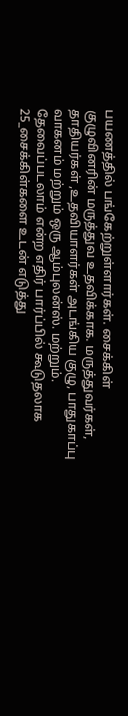பயணத்தில் பங்கேற்றுள்ளார்கள். சைக்கிள் குழுவினரின் மருத்துவ உதவிக்காக. மருத்துவர்கள், தாதியர்கள் ,உதவியாளர்கள் அடங்கிய குழு, பாதுகாப்பு வாகனம் மற்றும் ஒரு ஆம்புலன்ஸ். மற்றும். தேவைப்படலாம் என்ற எதிர் பார்ப்பில் கூடுதலாக 25_சைக்கிள்களை உடன் எடுத்து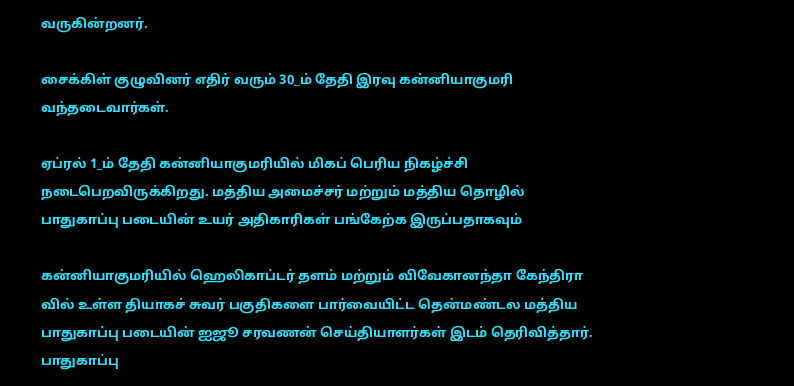வருகின்றனர்.

சைக்கிள் குழுவினர் எதிர் வரும் 30_ம் தேதி இரவு கன்னியாகுமரி வந்தடைவார்கள்.

ஏப்ரல் 1_ம் தேதி கன்னியாகுமரியில் மிகப் பெரிய நிகழ்ச்சி நடைபெறவிருக்கிறது. மத்திய அமைச்சர் மற்றும் மத்திய தொழில் பாதுகாப்பு படையின் உயர் அதிகாரிகள் பங்கேற்க இருப்பதாகவும்

கன்னியாகுமரியில் ஹெலிகாப்டர் தளம் மற்றும் விவேகானந்தா கேந்திரா வில் உள்ள தியாகச் சுவர் பகுதிகளை பார்வையிட்ட தென்மண்டல மத்திய பாதுகாப்பு படையின் ஐஜூ சரவணன் செய்தியாளர்கள் இடம் தெரிவித்தார். பாதுகாப்பு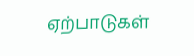ஏற்பாடுகள்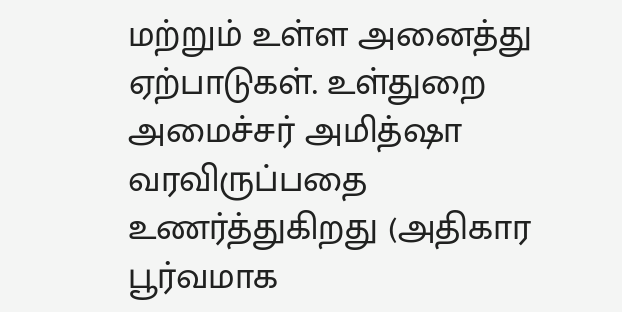மற்றும் உள்ள அனைத்து ஏற்பாடுகள். உள்துறை அமைச்சர் அமித்ஷா வரவிருப்பதை உணர்த்துகிறது (அதிகார பூர்வமாக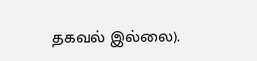தகவல் இல்லை).